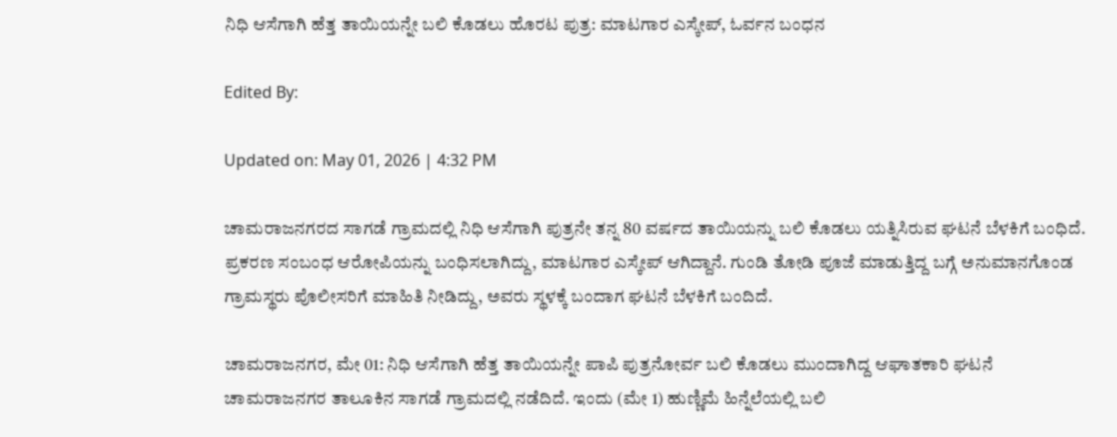ನಿಧಿ ಆಸೆಗಾಗಿ ಹೆತ್ತ ತಾಯಿಯನ್ನೇ ಬಲಿ ಕೊಡಲು ಹೊರಟ ಪುತ್ರ: ಮಾಟಗಾರ ಎಸ್ಕೇಪ್, ಓರ್ವನ ಬಂಧನ

Edited By:

Updated on: May 01, 2026 | 4:32 PM

ಚಾಮರಾಜನಗರದ ಸಾಗಡೆ ಗ್ರಾಮದಲ್ಲಿ ನಿಧಿ ಆಸೆಗಾಗಿ ಪುತ್ರನೇ ತನ್ನ 80 ವರ್ಷದ ತಾಯಿಯನ್ನು ಬಲಿ ಕೊಡಲು ಯತ್ನಿಸಿರುವ ಘಟನೆ ಬೆಳಕಿಗೆ ಬಂಧಿದೆ. ಪ್ರಕರಣ ಸಂಬಂಧ ಆರೋಪಿಯನ್ನು ಬಂಧಿಸಲಾಗಿದ್ದು, ಮಾಟಗಾರ ಎಸ್ಕೇಪ್ ಆಗಿದ್ದಾನೆ. ಗುಂಡಿ ತೋಡಿ ಪೂಜೆ ಮಾಡುತ್ತಿದ್ದ ಬಗ್ಗೆ ಅನುಮಾನಗೊಂಡ ಗ್ರಾಮಸ್ಥರು ಪೊಲೀಸರಿಗೆ ಮಾಹಿತಿ ನೀಡಿದ್ದು, ಅವರು ಸ್ಥಳಕ್ಕೆ ಬಂದಾಗ ಘಟನೆ ಬೆಳಕಿಗೆ ಬಂದಿದೆ.

ಚಾಮರಾಜನಗರ, ಮೇ 01: ನಿಧಿ ಆಸೆಗಾಗಿ ಹೆತ್ತ ತಾಯಿಯನ್ನೇ ಪಾಪಿ ಪುತ್ರನೋರ್ವ ಬಲಿ ಕೊಡಲು ಮುಂದಾಗಿದ್ದ ಆಘಾತಕಾರಿ ಘಟನೆ ಚಾಮರಾಜನಗರ ತಾಲೂಕಿನ ಸಾಗಡೆ ಗ್ರಾಮದಲ್ಲಿ ನಡೆದಿದೆ. ಇಂದು (ಮೇ 1) ಹುಣ್ಣಿಮೆ ಹಿನ್ನೆಲೆಯಲ್ಲಿ ಬಲಿ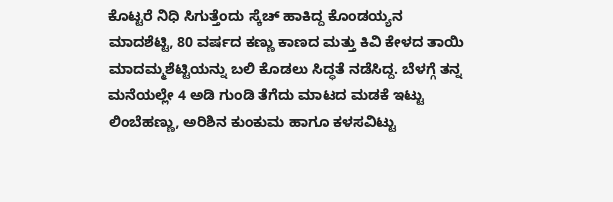ಕೊಟ್ಟರೆ ನಿಧಿ ಸಿಗುತ್ತೆಂದು ಸ್ಕೆಚ್ ಹಾಕಿದ್ದ ಕೊಂಡಯ್ಯನ ಮಾದಶೆಟ್ಟಿ, 80 ವರ್ಷದ ಕಣ್ಣು ಕಾಣದ ಮತ್ತು ಕಿವಿ ಕೇಳದ ತಾಯಿ ಮಾದಮ್ಮಶೆಟ್ಟಿಯನ್ನು ಬಲಿ ಕೊಡಲು ಸಿದ್ಧತೆ ನಡೆಸಿದ್ದ. ಬೆಳಗ್ಗೆ ತನ್ನ ಮನೆಯಲ್ಲೇ 4 ಅಡಿ ಗುಂಡಿ ತೆಗೆದು ಮಾಟದ ಮಡಕೆ ಇಟ್ಟು ಲಿಂಬೆಹಣ್ಣು, ಅರಿಶಿನ ಕುಂಕುಮ ಹಾಗೂ ಕಳಸವಿಟ್ಟು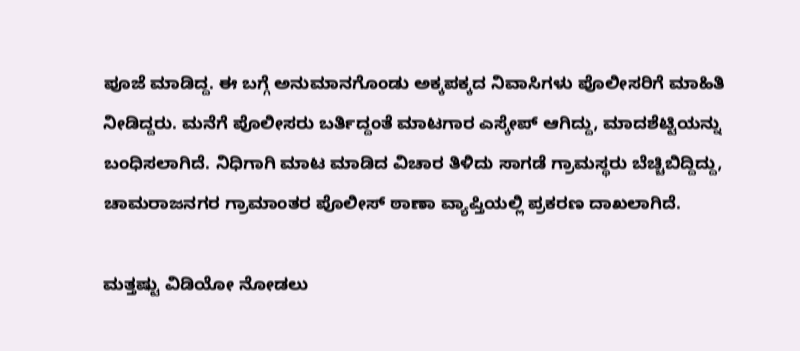ಪೂಜೆ ಮಾಡಿದ್ದ. ಈ ಬಗ್ಗೆ ಅನುಮಾನಗೊಂಡು ಅಕ್ಕಪಕ್ಕದ ನಿವಾಸಿಗಳು ಪೊಲೀಸರಿಗೆ ಮಾಹಿತಿ ನೀಡಿದ್ದರು. ಮನೆಗೆ ಪೊಲೀಸರು ಬರ್ತಿದ್ದಂತೆ ಮಾಟಗಾರ ಎಸ್ಕೇಪ್ ಆಗಿದ್ದು, ಮಾದಶೆಟ್ಟಿಯನ್ನು ಬಂಧಿಸಲಾಗಿದೆ. ನಿಧಿಗಾಗಿ ಮಾಟ ಮಾಡಿದ ವಿಚಾರ ತಿಳಿದು ಸಾಗಡೆ ಗ್ರಾಮಸ್ಥರು ಬೆಚ್ಚಿಬಿದ್ದಿದ್ದು, ಚಾಮರಾಜನಗರ ಗ್ರಾಮಾಂತರ ಪೊಲೀಸ್ ಠಾಣಾ ವ್ಯಾಪ್ತಿಯಲ್ಲಿ ಪ್ರಕರಣ ದಾಖಲಾಗಿದೆ.

ಮತ್ತಷ್ಟು ವಿಡಿಯೋ ನೋಡಲು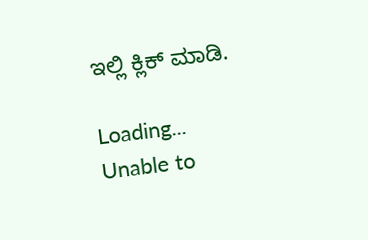ಇಲ್ಲಿ ಕ್ಲಿಕ್ ಮಾಡಿ.

Loading...
Unable to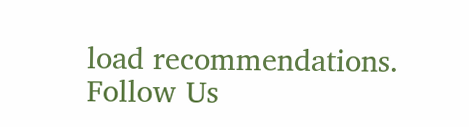load recommendations.
Follow Us